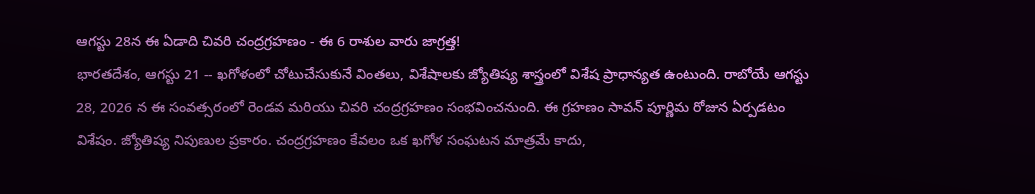ఆగస్టు 28న ఈ ఏడాది చివరి చంద్రగ్రహణం - ఈ 6 రాశుల వారు జాగ్రత్త!
భారతదేశం, ఆగస్టు 21 -- ఖగోళంలో చోటుచేసుకునే వింతలు, విశేషాలకు జ్యోతిష్య శాస్త్రంలో విశేష ప్రాధాన్యత ఉంటుంది. రాబోయే ఆగస్టు 28, 2026 న ఈ సంవత్సరంలో రెండవ మరియు చివరి చంద్రగ్రహణం సంభవించనుంది. ఈ గ్రహణం సావన్ పూర్ణిమ రోజున ఏర్పడటం విశేషం. జ్యోతిష్య నిపుణుల ప్రకారం. చంద్రగ్రహణం కేవలం ఒక ఖగోళ సంఘటన మాత్రమే కాదు,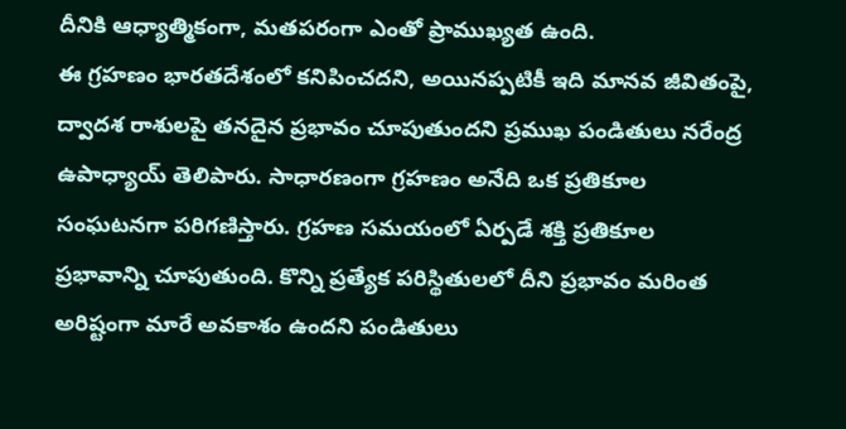దీనికి ఆధ్యాత్మికంగా, మతపరంగా ఎంతో ప్రాముఖ్యత ఉంది.
ఈ గ్రహణం భారతదేశంలో కనిపించదని, అయినప్పటికీ ఇది మానవ జీవితంపై, ద్వాదశ రాశులపై తనదైన ప్రభావం చూపుతుందని ప్రముఖ పండితులు నరేంద్ర ఉపాధ్యాయ్ తెలిపారు. సాధారణంగా గ్రహణం అనేది ఒక ప్రతికూల సంఘటనగా పరిగణిస్తారు. గ్రహణ సమయంలో ఏర్పడే శక్తి ప్రతికూల ప్రభావాన్ని చూపుతుంది. కొన్ని ప్రత్యేక పరిస్థితులలో దీని ప్రభావం మరింత అరిష్టంగా మారే అవకాశం ఉందని పండితులు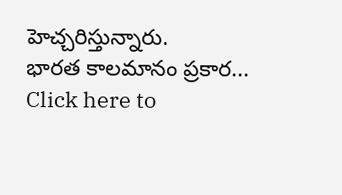హెచ్చరిస్తున్నారు.
భారత కాలమానం ప్రకార...
Click here to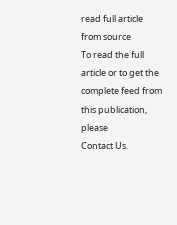read full article from source
To read the full article or to get the complete feed from this publication, please
Contact Us.